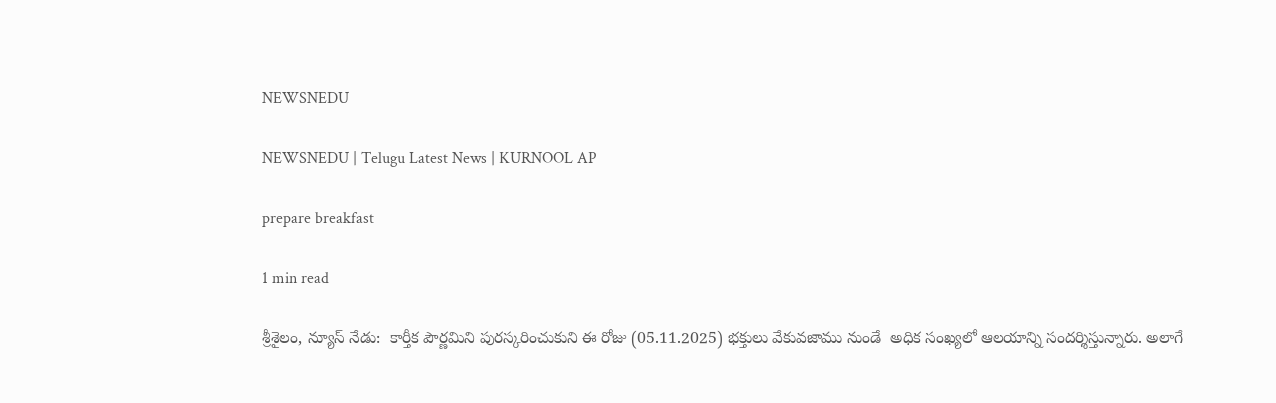NEWSNEDU

NEWSNEDU | Telugu Latest News | KURNOOL AP

prepare breakfast

1 min read

శ్రీశైలం, న్యూస్ నేడు:  కార్తీక పౌర్ణమిని పురస్కరించుకుని ఈ రోజు (05.11.2025) భక్తులు వేకువజాము నుండే  అధిక సంఖ్యలో ఆలయాన్ని సందర్శిస్తున్నారు. అలాగే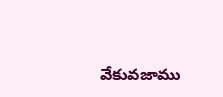వేకువజాము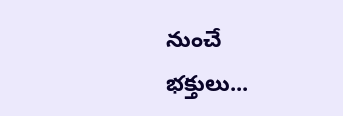నుంచే భక్తులు...